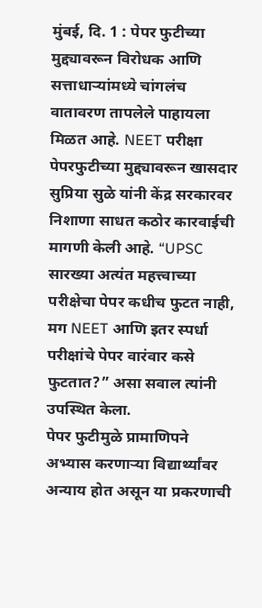मुंबई, दि. 1 : पेपर फुटीच्या मुद्द्यावरून विरोधक आणि सत्ताधाऱ्यांमध्ये चांगलंच वातावरण तापलेले पाहायला मिळत आहे. NEET परीक्षा पेपरफुटीच्या मुद्द्यावरून खासदार सुप्रिया सुळे यांनी केंद्र सरकारवर निशाणा साधत कठोर कारवाईची मागणी केली आहे. “UPSC सारख्या अत्यंत महत्त्वाच्या परीक्षेचा पेपर कधीच फुटत नाही, मग NEET आणि इतर स्पर्धा परीक्षांचे पेपर वारंवार कसे फुटतात?” असा सवाल त्यांनी उपस्थित केला.
पेपर फुटीमुळे प्रामाणिपने अभ्यास करणाऱ्या विद्यार्थ्यांवर अन्याय होत असून या प्रकरणाची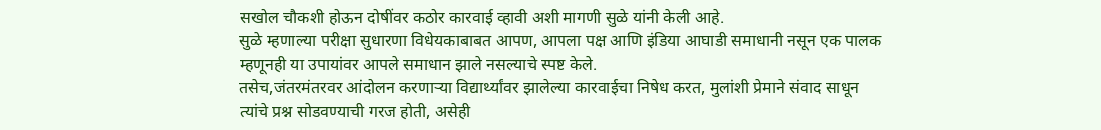सखोल चौकशी होऊन दोषींवर कठोर कारवाई व्हावी अशी मागणी सुळे यांनी केली आहे.
सुळे म्हणाल्या परीक्षा सुधारणा विधेयकाबाबत आपण, आपला पक्ष आणि इंडिया आघाडी समाधानी नसून एक पालक म्हणूनही या उपायांवर आपले समाधान झाले नसल्याचे स्पष्ट केले.
तसेच,जंतरमंतरवर आंदोलन करणाऱ्या विद्यार्थ्यांवर झालेल्या कारवाईचा निषेध करत, मुलांशी प्रेमाने संवाद साधून त्यांचे प्रश्न सोडवण्याची गरज होती, असेही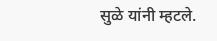सुळे यांनी म्हटले.